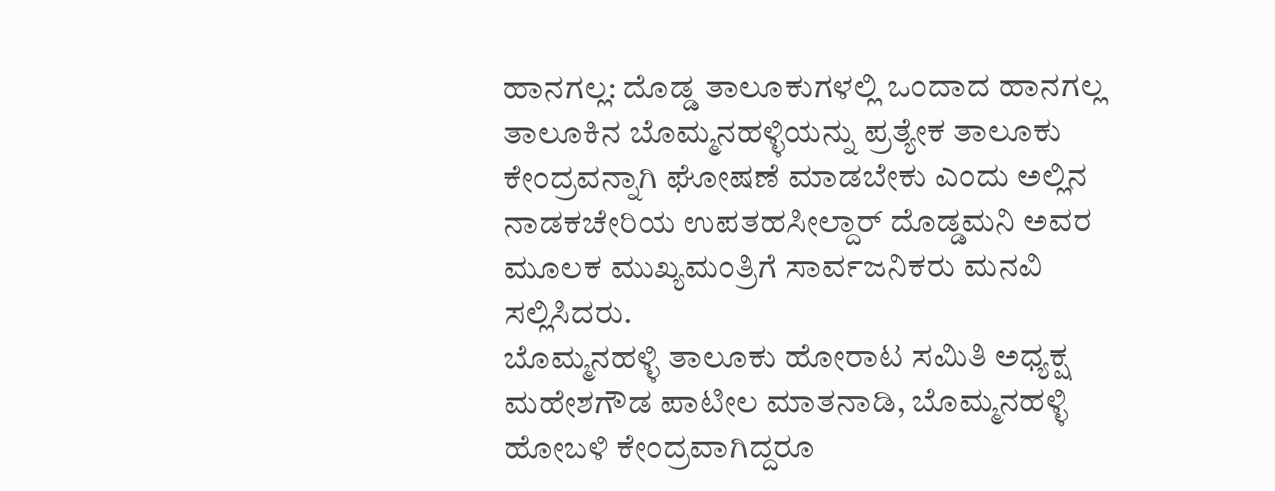ಹಾನಗಲ್ಲ: ದೊಡ್ಡ ತಾಲೂಕುಗಳಲ್ಲಿ ಒಂದಾದ ಹಾನಗಲ್ಲ ತಾಲೂಕಿನ ಬೊಮ್ಮನಹಳ್ಳಿಯನ್ನು ಪ್ರತ್ಯೇಕ ತಾಲೂಕು ಕೇಂದ್ರವನ್ನಾಗಿ ಘೋಷಣೆ ಮಾಡಬೇಕು ಎಂದು ಅಲ್ಲಿನ ನಾಡಕಚೇರಿಯ ಉಪತಹಸೀಲ್ದಾರ್ ದೊಡ್ಡಮನಿ ಅವರ ಮೂಲಕ ಮುಖ್ಯಮಂತ್ರಿಗೆ ಸಾರ್ವಜನಿಕರು ಮನವಿ ಸಲ್ಲಿಸಿದರು.
ಬೊಮ್ಮನಹಳ್ಳಿ ತಾಲೂಕು ಹೋರಾಟ ಸಮಿತಿ ಅಧ್ಯಕ್ಷ ಮಹೇಶಗೌಡ ಪಾಟೀಲ ಮಾತನಾಡಿ, ಬೊಮ್ಮನಹಳ್ಳಿ ಹೋಬಳಿ ಕೇಂದ್ರವಾಗಿದ್ದರೂ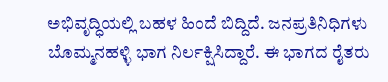ಅಭಿವೃದ್ಧಿಯಲ್ಲಿ ಬಹಳ ಹಿಂದೆ ಬಿದ್ದಿದೆ. ಜನಪ್ರತಿನಿಧಿಗಳು ಬೊಮ್ಮನಹಳ್ಳಿ ಭಾಗ ನಿರ್ಲಕ್ಷಿಸಿದ್ದಾರೆ. ಈ ಭಾಗದ ರೈತರು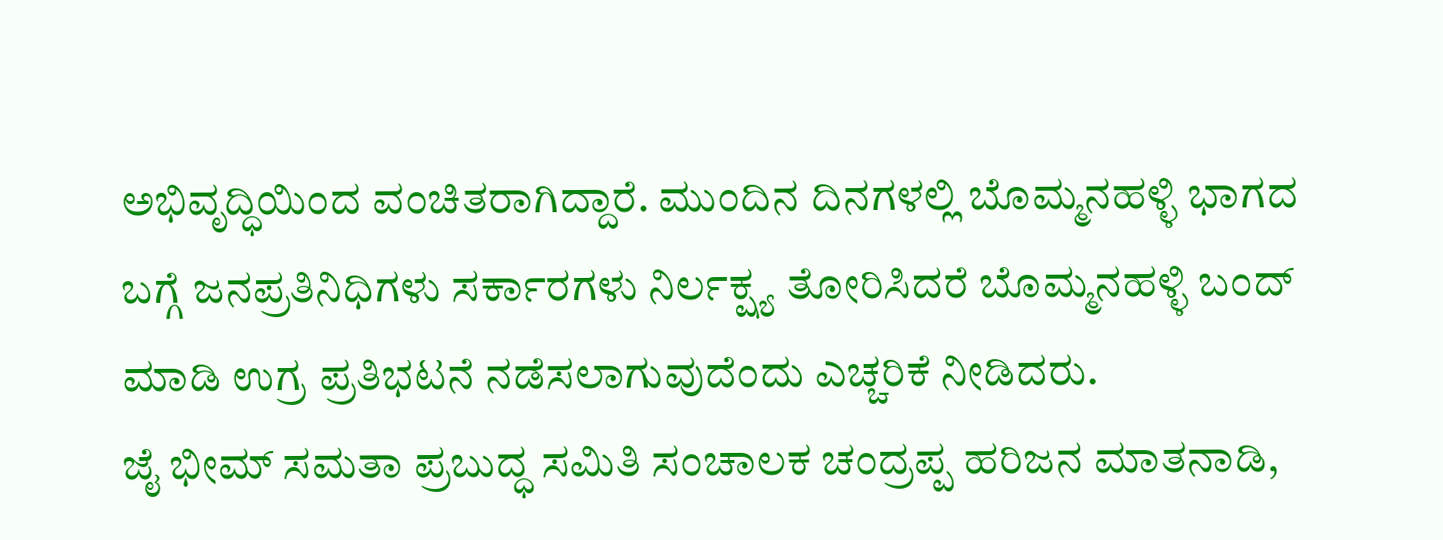ಅಭಿವೃದ್ಧಿಯಿಂದ ವಂಚಿತರಾಗಿದ್ದಾರೆ. ಮುಂದಿನ ದಿನಗಳಲ್ಲಿ ಬೊಮ್ಮನಹಳ್ಳಿ ಭಾಗದ ಬಗ್ಗೆ ಜನಪ್ರತಿನಿಧಿಗಳು ಸರ್ಕಾರಗಳು ನಿರ್ಲಕ್ಷ್ಯ ತೋರಿಸಿದರೆ ಬೊಮ್ಮನಹಳ್ಳಿ ಬಂದ್ ಮಾಡಿ ಉಗ್ರ ಪ್ರತಿಭಟನೆ ನಡೆಸಲಾಗುವುದೆಂದು ಎಚ್ಚರಿಕೆ ನೀಡಿದರು.
ಜೈ ಭೀಮ್ ಸಮತಾ ಪ್ರಬುದ್ಧ ಸಮಿತಿ ಸಂಚಾಲಕ ಚಂದ್ರಪ್ಪ ಹರಿಜನ ಮಾತನಾಡಿ,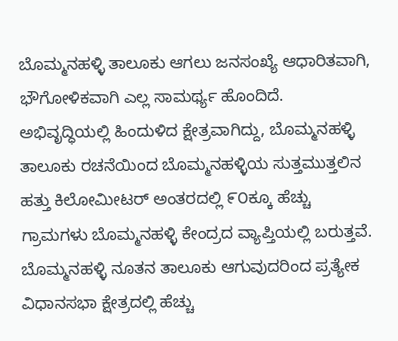ಬೊಮ್ಮನಹಳ್ಳಿ ತಾಲೂಕು ಆಗಲು ಜನಸಂಖ್ಯೆ ಆಧಾರಿತವಾಗಿ, ಭೌಗೋಳಿಕವಾಗಿ ಎಲ್ಲ ಸಾಮರ್ಥ್ಯ ಹೊಂದಿದೆ. ಅಭಿವೃದ್ಧಿಯಲ್ಲಿ ಹಿಂದುಳಿದ ಕ್ಷೇತ್ರವಾಗಿದ್ದು, ಬೊಮ್ಮನಹಳ್ಳಿ ತಾಲೂಕು ರಚನೆಯಿಂದ ಬೊಮ್ಮನಹಳ್ಳಿಯ ಸುತ್ತಮುತ್ತಲಿನ ಹತ್ತು ಕಿಲೋಮೀಟರ್ ಅಂತರದಲ್ಲಿ ೯೦ಕ್ಕೂ ಹೆಚ್ಚು ಗ್ರಾಮಗಳು ಬೊಮ್ಮನಹಳ್ಳಿ ಕೇಂದ್ರದ ವ್ಯಾಪ್ತಿಯಲ್ಲಿ ಬರುತ್ತವೆ. ಬೊಮ್ಮನಹಳ್ಳಿ ನೂತನ ತಾಲೂಕು ಆಗುವುದರಿಂದ ಪ್ರತ್ಯೇಕ ವಿಧಾನಸಭಾ ಕ್ಷೇತ್ರದಲ್ಲಿ ಹೆಚ್ಚು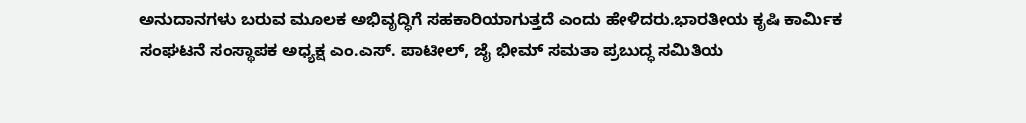ಅನುದಾನಗಳು ಬರುವ ಮೂಲಕ ಅಭಿವೃದ್ಧಿಗೆ ಸಹಕಾರಿಯಾಗುತ್ತದೆ ಎಂದು ಹೇಳಿದರು.ಭಾರತೀಯ ಕೃಷಿ ಕಾರ್ಮಿಕ ಸಂಘಟನೆ ಸಂಸ್ಥಾಪಕ ಅಧ್ಯಕ್ಷ ಎಂ.ಎಸ್. ಪಾಟೀಲ್, ಜೈ ಭೀಮ್ ಸಮತಾ ಪ್ರಬುದ್ಧ ಸಮಿತಿಯ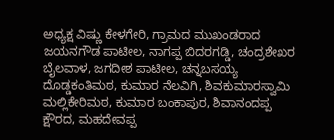ಅಧ್ಯಕ್ಷ ವಿಷ್ಣು ಕೇಳಗೇರಿ, ಗ್ರಾಮದ ಮುಖಂಡರಾದ ಜಯನಗೌಡ ಪಾಟೀಲ, ನಾಗಪ್ಪ ಬಿದರಗಡ್ಡಿ, ಚಂದ್ರಶೇಖರ ಬೈಲವಾಳ, ಜಗದೀಶ ಪಾಟೀಲ, ಚನ್ನಬಸಯ್ಯ ದೊಡ್ಡಕಂತಿಮಠ, ಕುಮಾರ ನೆಲವಿಗಿ, ಶಿವಕುಮಾರಸ್ವಾಮಿ ಮಲ್ಲಿಕೇರಿಮಠ, ಕುಮಾರ ಬಂಕಾಪುರ, ಶಿವಾನಂದಪ್ಪ ಕ್ಷೌರದ, ಮಹದೇವಪ್ಪ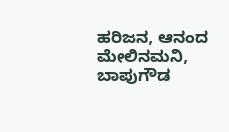ಹರಿಜನ, ಆನಂದ ಮೇಲಿನಮನಿ, ಬಾಪುಗೌಡ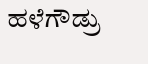ಹಳೆಗೌಡ್ರು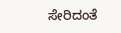ಸೇರಿದಂತೆ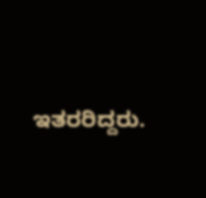ಇತರರಿದ್ದರು.